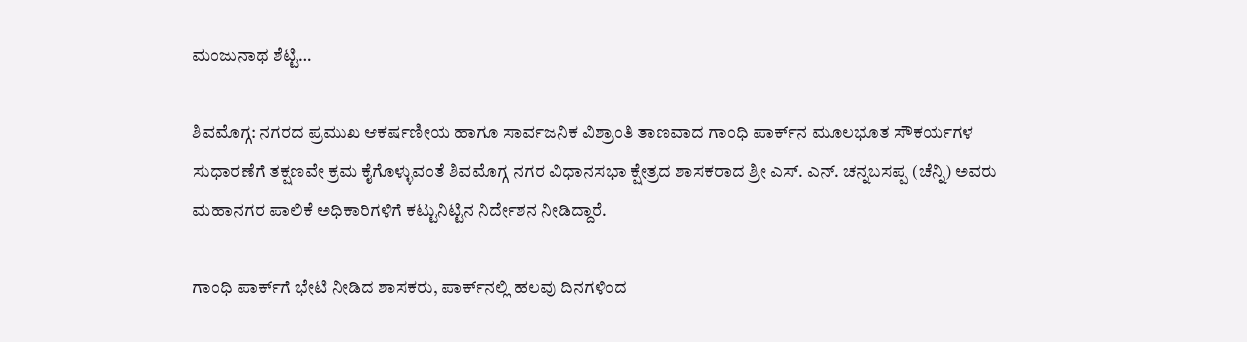ಮಂಜುನಾಥ ಶೆಟ್ಟಿ…

ಶಿವಮೊಗ್ಗ: ನಗರದ ಪ್ರಮುಖ ಆಕರ್ಷಣೀಯ ಹಾಗೂ ಸಾರ್ವಜನಿಕ ವಿಶ್ರಾಂತಿ ತಾಣವಾದ ಗಾಂಧಿ ಪಾರ್ಕ್‌ನ ಮೂಲಭೂತ ಸೌಕರ್ಯಗಳ ಸುಧಾರಣೆಗೆ ತಕ್ಷಣವೇ ಕ್ರಮ ಕೈಗೊಳ್ಳುವಂತೆ ಶಿವಮೊಗ್ಗ ನಗರ ವಿಧಾನಸಭಾ ಕ್ಷೇತ್ರದ ಶಾಸಕರಾದ ಶ್ರೀ ಎಸ್. ಎನ್. ಚನ್ನಬಸಪ್ಪ (ಚೆನ್ನಿ) ಅವರು ಮಹಾನಗರ ಪಾಲಿಕೆ ಅಧಿಕಾರಿಗಳಿಗೆ ಕಟ್ಟುನಿಟ್ಟಿನ ನಿರ್ದೇಶನ ನೀಡಿದ್ದಾರೆ.

ಗಾಂಧಿ ಪಾರ್ಕ್‌ಗೆ ಭೇಟಿ ನೀಡಿದ ಶಾಸಕರು, ಪಾರ್ಕ್‌ನಲ್ಲಿ ಹಲವು ದಿನಗಳಿಂದ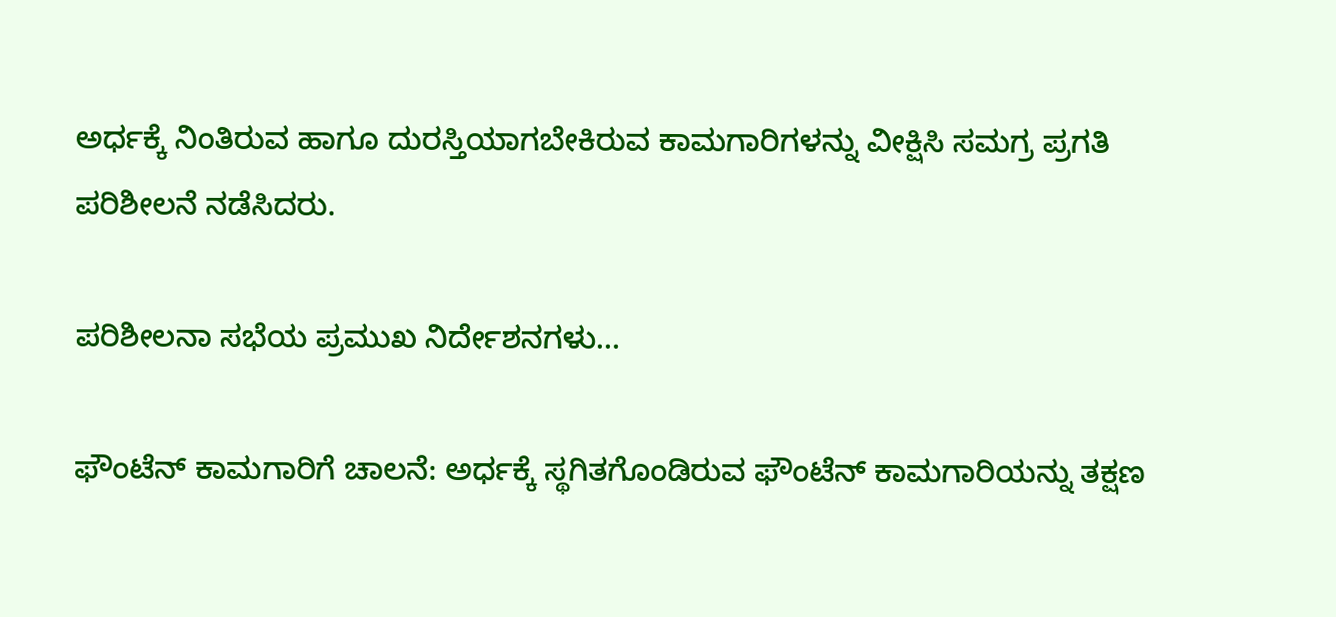ಅರ್ಧಕ್ಕೆ ನಿಂತಿರುವ ಹಾಗೂ ದುರಸ್ತಿಯಾಗಬೇಕಿರುವ ಕಾಮಗಾರಿಗಳನ್ನು ವೀಕ್ಷಿಸಿ ಸಮಗ್ರ ಪ್ರಗತಿ ಪರಿಶೀಲನೆ ನಡೆಸಿದರು.

ಪರಿಶೀಲನಾ ಸಭೆಯ ಪ್ರಮುಖ ನಿರ್ದೇಶನಗಳು…

ಫೌಂಟೆನ್ ಕಾಮಗಾರಿಗೆ ಚಾಲನೆ: ಅರ್ಧಕ್ಕೆ ಸ್ಥಗಿತಗೊಂಡಿರುವ ಫೌಂಟೆನ್ ಕಾಮಗಾರಿಯನ್ನು ತಕ್ಷಣ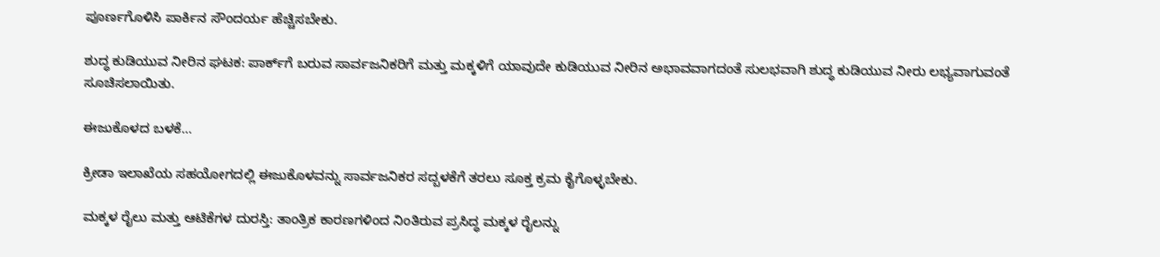ಪೂರ್ಣಗೊಳಿಸಿ ಪಾರ್ಕಿನ ಸೌಂದರ್ಯ ಹೆಚ್ಚಿಸಬೇಕು.

ಶುದ್ಧ ಕುಡಿಯುವ ನೀರಿನ ಘಟಕ: ಪಾರ್ಕ್‌ಗೆ ಬರುವ ಸಾರ್ವಜನಿಕರಿಗೆ ಮತ್ತು ಮಕ್ಕಳಿಗೆ ಯಾವುದೇ ಕುಡಿಯುವ ನೀರಿನ ಅಭಾವವಾಗದಂತೆ ಸುಲಭವಾಗಿ ಶುದ್ಧ ಕುಡಿಯುವ ನೀರು ಲಭ್ಯವಾಗುವಂತೆ ಸೂಚಿಸಲಾಯಿತು.

ಈಜುಕೊಳದ ಬಳಕೆ…

ಕ್ರೀಡಾ ಇಲಾಖೆಯ ಸಹಯೋಗದಲ್ಲಿ ಈಜುಕೊಳವನ್ನು ಸಾರ್ವಜನಿಕರ ಸದ್ಬಳಕೆಗೆ ತರಲು ಸೂಕ್ತ ಕ್ರಮ ಕೈಗೊಳ್ಳಬೇಕು.

ಮಕ್ಕಳ ರೈಲು ಮತ್ತು ಆಟಿಕೆಗಳ ದುರಸ್ತಿ: ತಾಂತ್ರಿಕ ಕಾರಣಗಳಿಂದ ನಿಂತಿರುವ ಪ್ರಸಿದ್ಧ ಮಕ್ಕಳ ರೈಲನ್ನು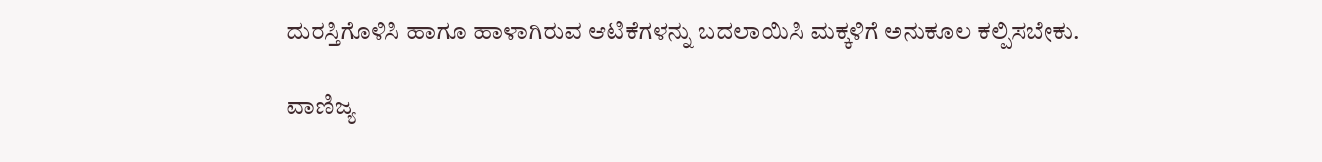ದುರಸ್ತಿಗೊಳಿಸಿ ಹಾಗೂ ಹಾಳಾಗಿರುವ ಆಟಿಕೆಗಳನ್ನು ಬದಲಾಯಿಸಿ ಮಕ್ಕಳಿಗೆ ಅನುಕೂಲ ಕಲ್ಪಿಸಬೇಕು.

ವಾಣಿಜ್ಯ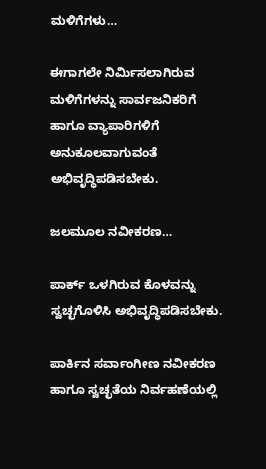ಮಳಿಗೆಗಳು…

ಈಗಾಗಲೇ ನಿರ್ಮಿಸಲಾಗಿರುವ ಮಳಿಗೆಗಳನ್ನು ಸಾರ್ವಜನಿಕರಿಗೆ ಹಾಗೂ ವ್ಯಾಪಾರಿಗಳಿಗೆ ಅನುಕೂಲವಾಗುವಂತೆ ಅಭಿವೃದ್ಧಿಪಡಿಸಬೇಕು.

ಜಲಮೂಲ ನವೀಕರಣ…

ಪಾರ್ಕ್ ಒಳಗಿರುವ ಕೊಳವನ್ನು ಸ್ವಚ್ಛಗೊಳಿಸಿ ಅಭಿವೃದ್ಧಿಪಡಿಸಬೇಕು.

ಪಾರ್ಕಿನ ಸರ್ವಾಂಗೀಣ ನವೀಕರಣ ಹಾಗೂ ಸ್ವಚ್ಛತೆಯ ನಿರ್ವಹಣೆಯಲ್ಲಿ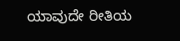ಯಾವುದೇ ರೀತಿಯ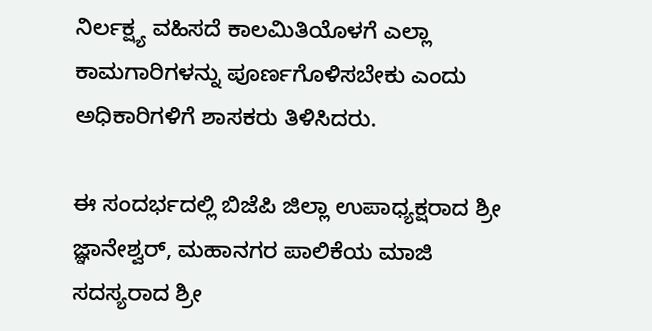ನಿರ್ಲಕ್ಷ್ಯ ವಹಿಸದೆ ಕಾಲಮಿತಿಯೊಳಗೆ ಎಲ್ಲಾ ಕಾಮಗಾರಿಗಳನ್ನು ಪೂರ್ಣಗೊಳಿಸಬೇಕು ಎಂದು ಅಧಿಕಾರಿಗಳಿಗೆ ಶಾಸಕರು ತಿಳಿಸಿದರು.

ಈ ಸಂದರ್ಭದಲ್ಲಿ ಬಿಜೆಪಿ ಜಿಲ್ಲಾ ಉಪಾಧ್ಯಕ್ಷರಾದ ಶ್ರೀ ಜ್ಞಾನೇಶ್ವರ್, ಮಹಾನಗರ ಪಾಲಿಕೆಯ ಮಾಜಿ ಸದಸ್ಯರಾದ ಶ್ರೀ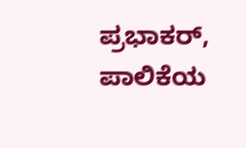ಪ್ರಭಾಕರ್, ಪಾಲಿಕೆಯ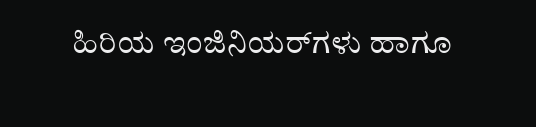ಹಿರಿಯ ಇಂಜಿನಿಯರ್‌ಗಳು ಹಾಗೂ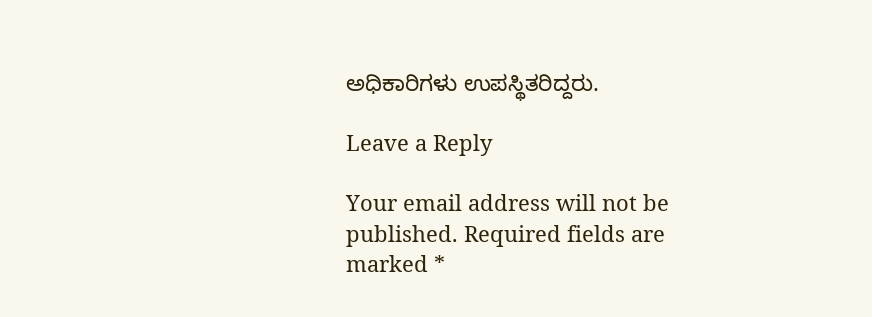ಅಧಿಕಾರಿಗಳು ಉಪಸ್ಥಿತರಿದ್ದರು.

Leave a Reply

Your email address will not be published. Required fields are marked *